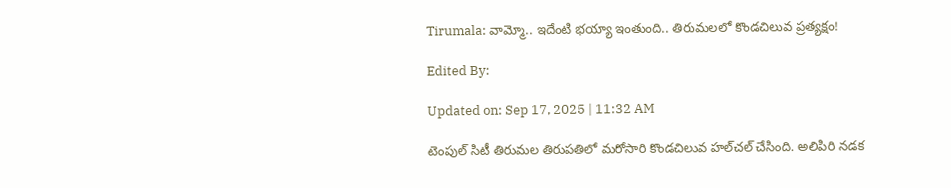Tirumala: వామ్మో.. ఇదేంటి భయ్యా ఇంతుంది.. తిరుమలలో కొండచిలువ ప్రత్యక్షం!

Edited By:

Updated on: Sep 17, 2025 | 11:32 AM

టెంపుల్‌ సిటీ తిరుమల తిరుపతిలో మరోసారి కొండచిలువ హల్‌చల్‌ చేసింది. అలిపిరి నడక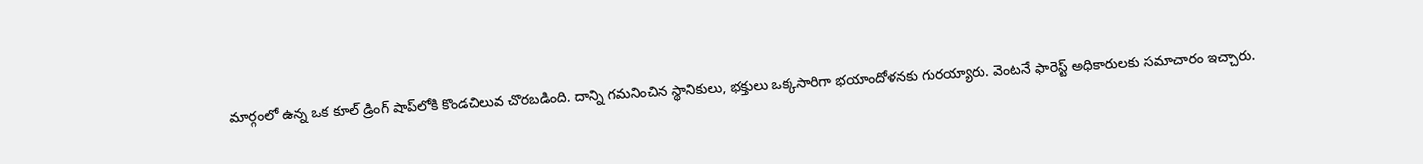మార్గంలో ఉన్న ఒక కూల్‌ డ్రింగ్‌ షాప్‌లోకి కొండచిలువ చొరబడింది. దాన్ని గమనించిన స్థానికులు, భక్తులు ఒక్కసారిగా భయాందోళనకు గురయ్యారు. వెంటనే ఫారెస్ట్ అధికారులకు సమాచారం ఇచ్చారు.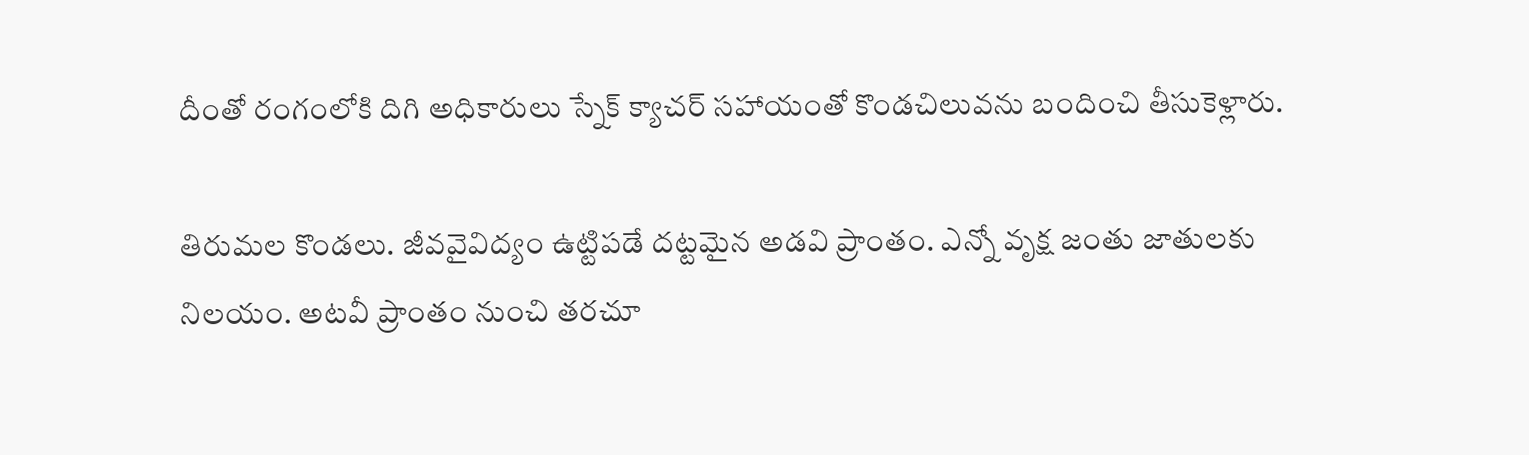దీంతో రంగంలోకి దిగి అధికారులు స్నేక్‌ క్యాచర్‌ సహాయంతో కొండచిలువను బందించి తీసుకెళ్లారు.

తిరుమల కొండలు. జీవవైవిద్యం ఉట్టిపడే దట్టమైన అడవి ప్రాంతం. ఎన్నో వృక్ష జంతు జాతులకు నిలయం. అటవీ ప్రాంతం నుంచి తరచూ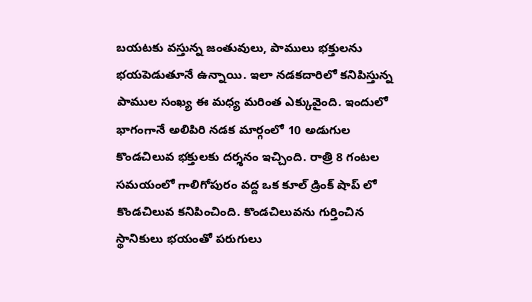బయటకు వస్తున్న జంతువులు, పాములు భక్తులను భయపెడుతూనే ఉన్నాయి. ఇలా నడకదారిలో కనిపిస్తున్న పాముల సంఖ్య ఈ మధ్య మరింత ఎక్కువైంది. ఇందులో భాగంగానే అలిపిరి నడక మార్గంలో 10 అడుగుల కొండచిలువ భక్తులకు దర్శనం ఇచ్చింది. రాత్రి 8 గంటల సమయంలో గాలిగోపురం వద్ద ఒక కూల్ డ్రింక్ షాప్ లో కొండచిలువ కనిపించింది. కొండచిలువను గుర్తించిన స్థానికులు భయంతో పరుగులు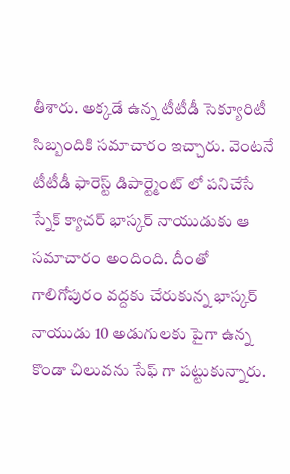తీశారు. అక్కడే ఉన్న టీటీడీ సెక్యూరిటీ సిబ్బందికి సమాచారం ఇచ్చారు. వెంటనే టీటీడీ ఫారెస్ట్ డిపార్ట్మెంట్ లో పనిచేసే స్నేక్ క్యాచర్ భాస్కర్ నాయుడుకు ఆ సమాచారం అందింది. దీంతో గాలిగోపురం వద్దకు చేరుకున్న భాస్కర్ నాయుడు 10 అడుగులకు పైగా ఉన్న కొండా చిలువను సేఫ్ గా పట్టుకున్నారు.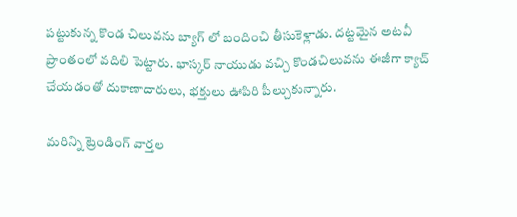పట్టుకున్న కొండ చిలువను బ్యాగ్ లో బందించి తీసుకెళ్లాడు. దట్టమైన అటవీ ప్రాంతంలో వదిలి పెట్టారు. భాస్కర్ నాయుడు వచ్చి కొండచిలువను ఈజీగా క్యాచ్ చేయడంతో దుకాణాదారులు, భక్తులు ఊపిరి పీల్చుకున్నారు.

మరిన్ని ట్రెండింగ్ వార్తల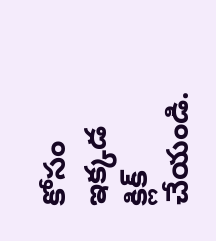కోసం ఇక్కడ క్లిక్ చేయండి.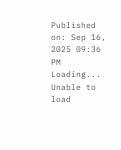Published on: Sep 16, 2025 09:36 PM
Loading...
Unable to load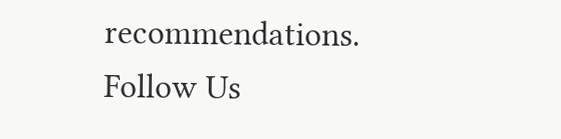recommendations.
Follow Us